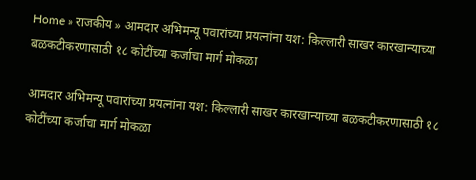Home » राजकीय » आमदार अभिमन्यू पवारांच्या प्रयत्नांना यश: किल्लारी साखर कारखान्याच्या बळकटीकरणासाठी १८ कोटींच्या कर्जाचा मार्ग मोकळा

आमदार अभिमन्यू पवारांच्या प्रयत्नांना यश: किल्लारी साखर कारखान्याच्या बळकटीकरणासाठी १८ कोटींच्या कर्जाचा मार्ग मोकळा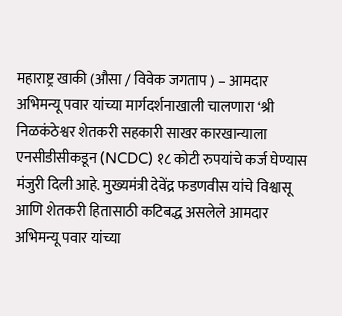महाराष्ट्र खाकी (औसा / विवेक जगताप ) – आमदार अभिमन्यू पवार यांच्या मार्गदर्शनाखाली चालणारा ‘श्री निळकंठेश्वर शेतकरी सहकारी साखर कारखान्याला  एनसीडीसीकडून (NCDC) १८ कोटी रुपयांचे कर्ज घेण्यास मंजुरी दिली आहे. मुख्यमंत्री देवेंद्र फडणवीस यांचे विश्वासू आणि शेतकरी हितासाठी कटिबद्ध असलेले आमदार अभिमन्यू पवार यांच्या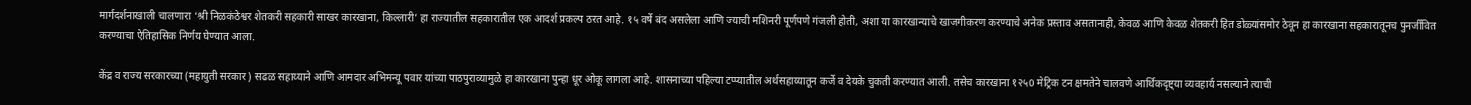मार्गदर्शनाखाली चालणारा ‘श्री निळकंठेश्वर शेतकरी सहकारी साखर कारखाना, किल्लारी’ हा राज्यातील सहकारातील एक आदर्श प्रकल्प ठरत आहे. १५ वर्षे बंद असलेला आणि ज्याची मशिनरी पूर्णपणे गंजली होती, अशा या कारखान्याचे खाजगीकरण करण्याचे अनेक प्रस्ताव असतानाही, केवळ आणि केवळ शेतकरी हित डोळ्यांसमोर ठेवून हा कारखाना सहकारातूनच पुनर्जीवित करण्याचा ऐतिहासिक निर्णय घेण्यात आला.

केंद्र व राज्य सरकारच्या (महायुती सरकार) सढळ सहाय्याने आणि आमदार अभिमन्यू पवार यांच्या पाठपुराव्यामुळे हा कारखाना पुन्हा धूर ओकू लागला आहे. शासनाच्या पहिल्या टप्प्यातील अर्थसहाय्यातून कर्जे व देयके चुकती करण्यात आली. तसेच कारखाना १२५0 मेट्रिक टन क्षमतेने चालवणे आर्थिकदृष्ट्या व्यवहार्य नसल्याने त्याची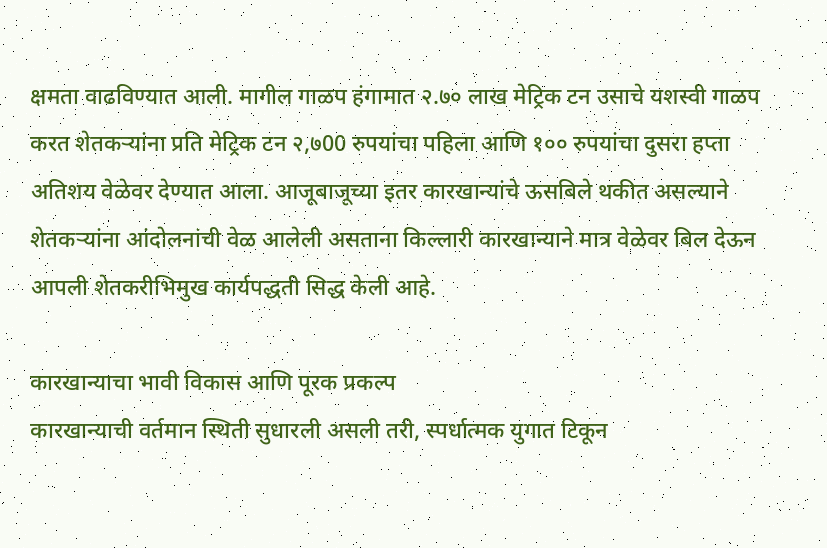क्षमता वाढविण्यात आली. मागील गाळप हंगामात २.७० लाख मेट्रिक टन उसाचे यशस्वी गाळप करत शेतकऱ्यांना प्रति मेट्रिक टन २,७00 रुपयांचा पहिला आणि १०० रुपयांचा दुसरा हप्ता अतिशय वेळेवर देण्यात आला. आजूबाजूच्या इतर कारखान्यांचे ऊसबिले थकीत असल्याने शेतकऱ्यांना आंदोलनांची वेळ आलेली असताना किल्लारी कारखान्याने मात्र वेळेवर बिल देऊन आपली शेतकरीभिमुख कार्यपद्धती सिद्ध केली आहे.

कारखान्याचा भावी विकास आणि पूरक प्रकल्प
कारखान्याची वर्तमान स्थिती सुधारली असली तरी, स्पर्धात्मक युगात टिकून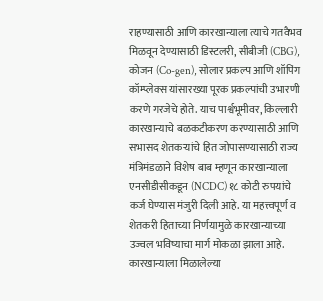राहण्यासाठी आणि कारखान्याला त्याचे गतवैभव मिळवून देण्यासाठी डिस्टलरी, सीबीजी (CBG), कोजन (Co-gen), सोलार प्रकल्प आणि शॉपिंग कॉम्प्लेक्स यांसारख्या पूरक प्रकल्पांची उभारणी करणे गरजेचे होते. याच पार्श्वभूमीवर, किल्लारी कारखान्याचे बळकटीकरण करण्यासाठी आणि सभासद शेतकऱ्यांचे हित जोपासण्यासाठी राज्य मंत्रिमंडळाने विशेष बाब म्हणून कारखान्याला  एनसीडीसीकडून (NCDC) १८ कोटी रुपयांचे कर्ज घेण्यास मंजुरी दिली आहे. या महत्त्वपूर्ण व शेतकरी हिताच्या निर्णयामुळे कारखान्याच्या उज्वल भविष्याचा मार्ग मोकळा झाला आहे. कारखान्याला मिळालेल्या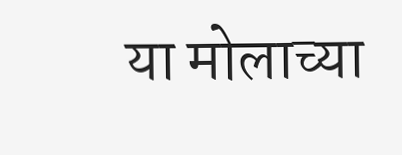या मोलाच्या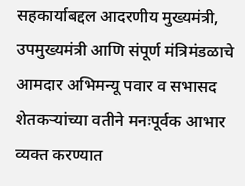सहकार्याबद्दल आदरणीय मुख्यमंत्री, उपमुख्यमंत्री आणि संपूर्ण मंत्रिमंडळाचे आमदार अभिमन्यू पवार व सभासद शेतकऱ्यांच्या वतीने मनःपूर्वक आभार व्यक्त करण्यात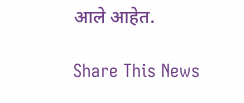आले आहेत.

Share This News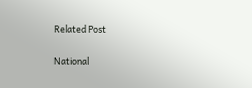Related Post

National